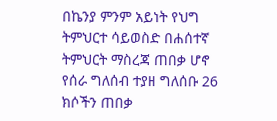በኬንያ ምንም አይነት የህግ ትምህርተ ሳይወስድ በሐሰተኛ ትምህርት ማስረጃ ጠበቃ ሆኖ የሰራ ግለሰብ ተያዘ ግለሰቡ 26 ክሶችን ጠበቃ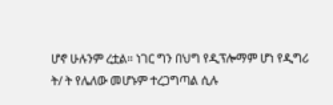ሆኖ ሁሉንም ረቷል። ነገር ግን በህግ የዲፕሎማም ሆነ የዲግሪ ት/ ት የሌለው መሆኑም ተረጋግጣል ሲሉ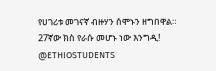የሀገሪቱ መገናኛ ብዙሃን ሰሞኑን ዘግበዋል። 27ኛው ክስ የራሱ መሆኑ ነው እንግዲ! @ETHIOSTUDENTS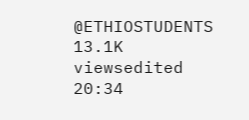@ETHIOSTUDENTS 13.1K viewsedited 20:34